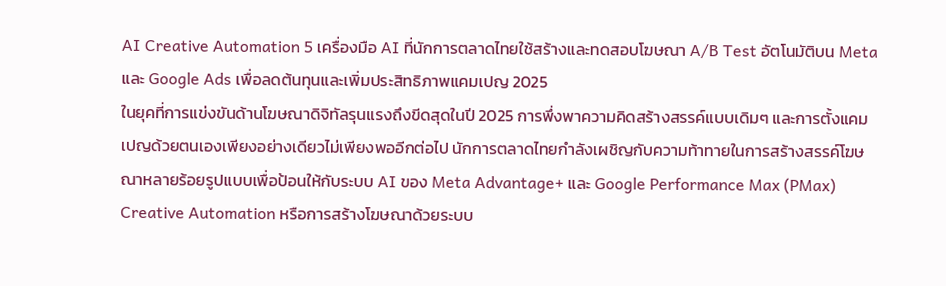AI Creative Automation 5 เครื่องมือ AI ที่นักการตลาดไทยใช้สร้างและทดสอบโฆษณา A/B Test อัตโนมัติบน Meta และ Google Ads เพื่อลดต้นทุนและเพิ่มประสิทธิภาพแคมเปญ 2025
ในยุคที่การแข่งขันด้านโฆษณาดิจิทัลรุนแรงถึงขีดสุดในปี 2025 การพึ่งพาความคิดสร้างสรรค์แบบเดิมๆ และการตั้งแคมเปญด้วยตนเองเพียงอย่างเดียวไม่เพียงพออีกต่อไป นักการตลาดไทยกำลังเผชิญกับความท้าทายในการสร้างสรรค์โฆษณาหลายร้อยรูปแบบเพื่อป้อนให้กับระบบ AI ของ Meta Advantage+ และ Google Performance Max (PMax)
Creative Automation หรือการสร้างโฆษณาด้วยระบบ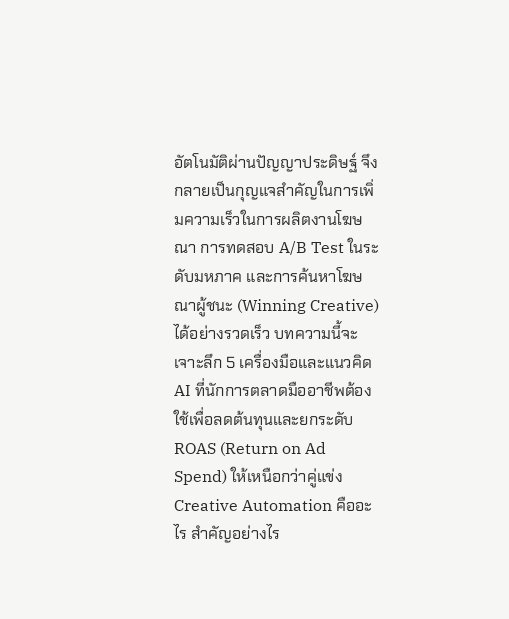อัตโนมัติผ่านปัญญาประดิษฐ์ จึงกลายเป็นกุญแจสำคัญในการเพิ่มความเร็วในการผลิตงานโฆษณา การทดสอบ A/B Test ในระดับมหภาค และการค้นหาโฆษณาผู้ชนะ (Winning Creative) ได้อย่างรวดเร็ว บทความนี้จะเจาะลึก 5 เครื่องมือและแนวคิด AI ที่นักการตลาดมืออาชีพต้องใช้เพื่อลดต้นทุนและยกระดับ ROAS (Return on Ad Spend) ให้เหนือกว่าคู่แข่ง
Creative Automation คืออะไร สำคัญอย่างไร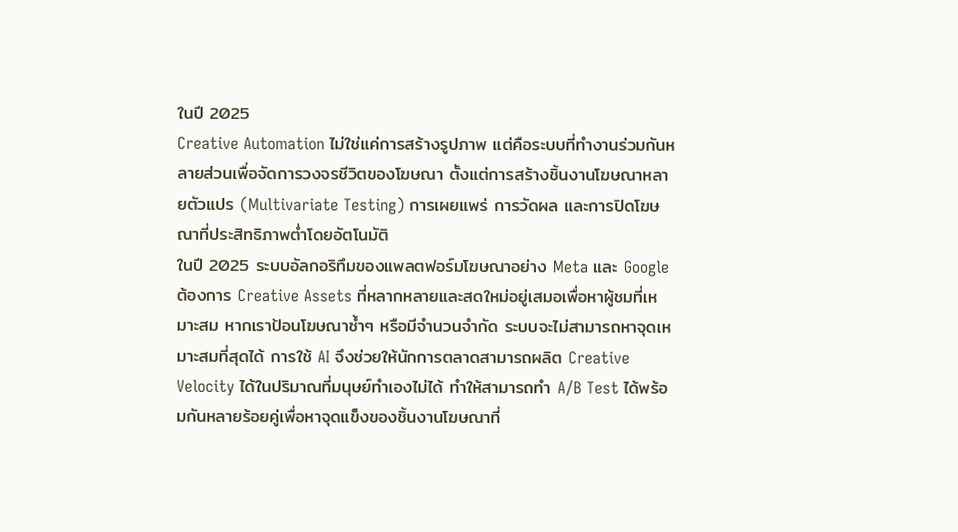ในปี 2025
Creative Automation ไม่ใช่แค่การสร้างรูปภาพ แต่คือระบบที่ทำงานร่วมกันหลายส่วนเพื่อจัดการวงจรชีวิตของโฆษณา ตั้งแต่การสร้างชิ้นงานโฆษณาหลายตัวแปร (Multivariate Testing) การเผยแพร่ การวัดผล และการปิดโฆษณาที่ประสิทธิภาพต่ำโดยอัตโนมัติ
ในปี 2025 ระบบอัลกอริทึมของแพลตฟอร์มโฆษณาอย่าง Meta และ Google ต้องการ Creative Assets ที่หลากหลายและสดใหม่อยู่เสมอเพื่อหาผู้ชมที่เหมาะสม หากเราป้อนโฆษณาซ้ำๆ หรือมีจำนวนจำกัด ระบบจะไม่สามารถหาจุดเหมาะสมที่สุดได้ การใช้ AI จึงช่วยให้นักการตลาดสามารถผลิต Creative Velocity ได้ในปริมาณที่มนุษย์ทำเองไม่ได้ ทำให้สามารถทำ A/B Test ได้พร้อมกันหลายร้อยคู่เพื่อหาจุดแข็งของชิ้นงานโฆษณาที่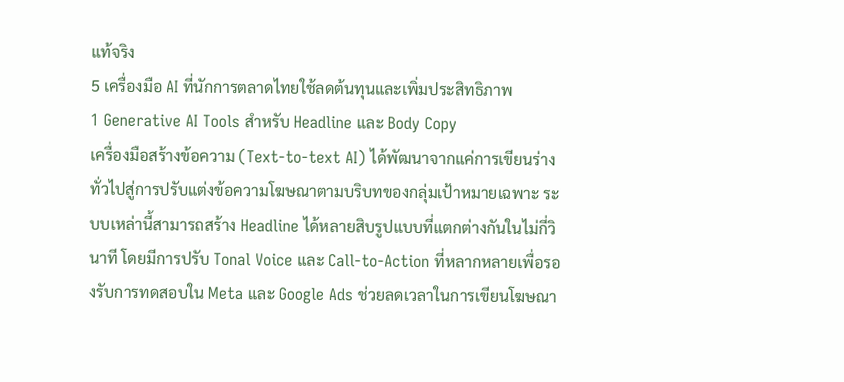แท้จริง
5 เครื่องมือ AI ที่นักการตลาดไทยใช้ลดต้นทุนและเพิ่มประสิทธิภาพ
1 Generative AI Tools สำหรับ Headline และ Body Copy
เครื่องมือสร้างข้อความ (Text-to-text AI) ได้พัฒนาจากแค่การเขียนร่างทั่วไปสู่การปรับแต่งข้อความโฆษณาตามบริบทของกลุ่มเป้าหมายเฉพาะ ระบบเหล่านี้สามารถสร้าง Headline ได้หลายสิบรูปแบบที่แตกต่างกันในไม่กี่วินาที โดยมีการปรับ Tonal Voice และ Call-to-Action ที่หลากหลายเพื่อรองรับการทดสอบใน Meta และ Google Ads ช่วยลดเวลาในการเขียนโฆษณา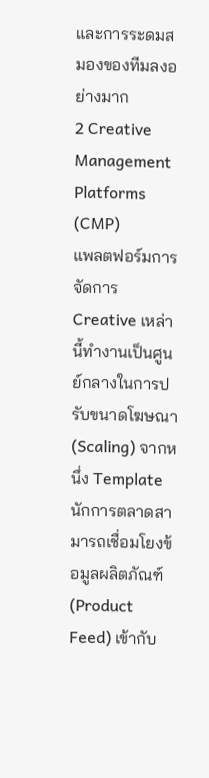และการระดมสมองของทีมลงอย่างมาก
2 Creative Management Platforms (CMP)
แพลตฟอร์มการจัดการ Creative เหล่านี้ทำงานเป็นศูนย์กลางในการปรับขนาดโฆษณา (Scaling) จากหนึ่ง Template นักการตลาดสามารถเชื่อมโยงข้อมูลผลิตภัณฑ์ (Product Feed) เข้ากับ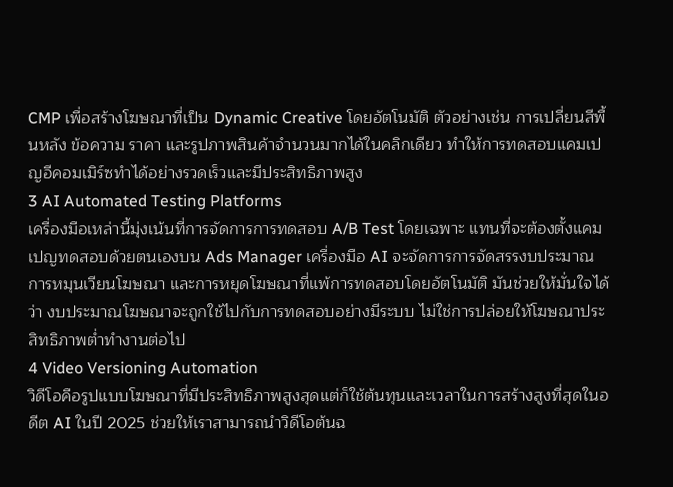CMP เพื่อสร้างโฆษณาที่เป็น Dynamic Creative โดยอัตโนมัติ ตัวอย่างเช่น การเปลี่ยนสีพื้นหลัง ข้อความ ราคา และรูปภาพสินค้าจำนวนมากได้ในคลิกเดียว ทำให้การทดสอบแคมเปญอีคอมเมิร์ซทำได้อย่างรวดเร็วและมีประสิทธิภาพสูง
3 AI Automated Testing Platforms
เครื่องมือเหล่านี้มุ่งเน้นที่การจัดการการทดสอบ A/B Test โดยเฉพาะ แทนที่จะต้องตั้งแคมเปญทดสอบด้วยตนเองบน Ads Manager เครื่องมือ AI จะจัดการการจัดสรรงบประมาณ การหมุนเวียนโฆษณา และการหยุดโฆษณาที่แพ้การทดสอบโดยอัตโนมัติ มันช่วยให้มั่นใจได้ว่า งบประมาณโฆษณาจะถูกใช้ไปกับการทดสอบอย่างมีระบบ ไม่ใช่การปล่อยให้โฆษณาประสิทธิภาพต่ำทำงานต่อไป
4 Video Versioning Automation
วิดีโอคือรูปแบบโฆษณาที่มีประสิทธิภาพสูงสุดแต่ก็ใช้ต้นทุนและเวลาในการสร้างสูงที่สุดในอดีต AI ในปี 2025 ช่วยให้เราสามารถนำวิดีโอต้นฉ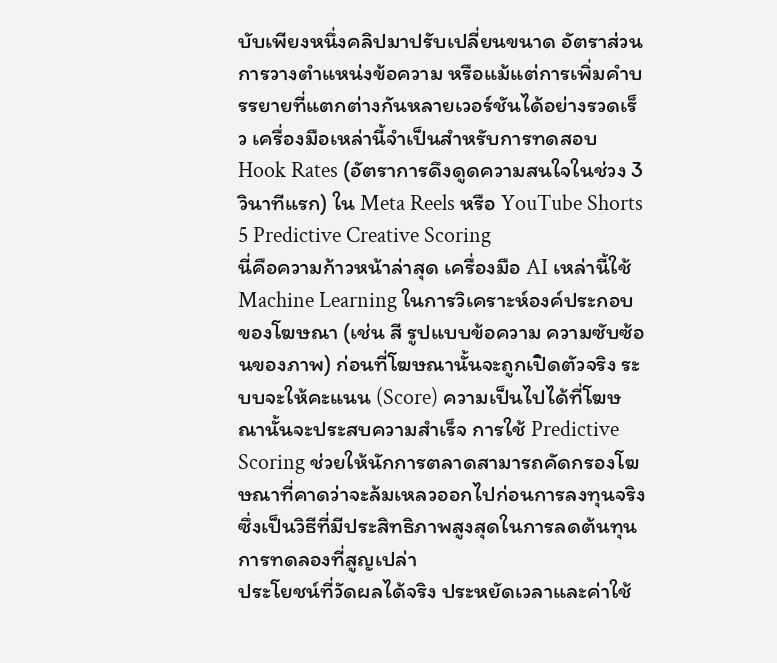บับเพียงหนึ่งคลิปมาปรับเปลี่ยนขนาด อัตราส่วน การวางตำแหน่งข้อความ หรือแม้แต่การเพิ่มคำบรรยายที่แตกต่างกันหลายเวอร์ชันได้อย่างรวดเร็ว เครื่องมือเหล่านี้จำเป็นสำหรับการทดสอบ Hook Rates (อัตราการดึงดูดความสนใจในช่วง 3 วินาทีแรก) ใน Meta Reels หรือ YouTube Shorts
5 Predictive Creative Scoring
นี่คือความก้าวหน้าล่าสุด เครื่องมือ AI เหล่านี้ใช้ Machine Learning ในการวิเคราะห์องค์ประกอบของโฆษณา (เช่น สี รูปแบบข้อความ ความซับซ้อนของภาพ) ก่อนที่โฆษณานั้นจะถูกเปิดตัวจริง ระบบจะให้คะแนน (Score) ความเป็นไปได้ที่โฆษณานั้นจะประสบความสำเร็จ การใช้ Predictive Scoring ช่วยให้นักการตลาดสามารถคัดกรองโฆษณาที่คาดว่าจะล้มเหลวออกไปก่อนการลงทุนจริง ซึ่งเป็นวิธีที่มีประสิทธิภาพสูงสุดในการลดต้นทุนการทดลองที่สูญเปล่า
ประโยชน์ที่วัดผลได้จริง ประหยัดเวลาและค่าใช้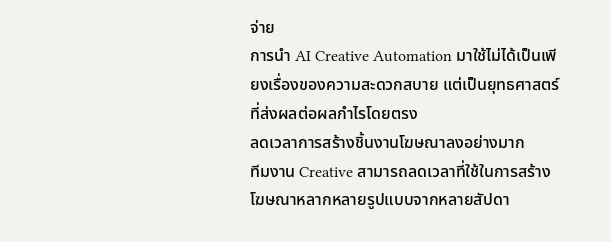จ่าย
การนำ AI Creative Automation มาใช้ไม่ได้เป็นเพียงเรื่องของความสะดวกสบาย แต่เป็นยุทธศาสตร์ที่ส่งผลต่อผลกำไรโดยตรง
ลดเวลาการสร้างชิ้นงานโฆษณาลงอย่างมาก
ทีมงาน Creative สามารถลดเวลาที่ใช้ในการสร้างโฆษณาหลากหลายรูปแบบจากหลายสัปดา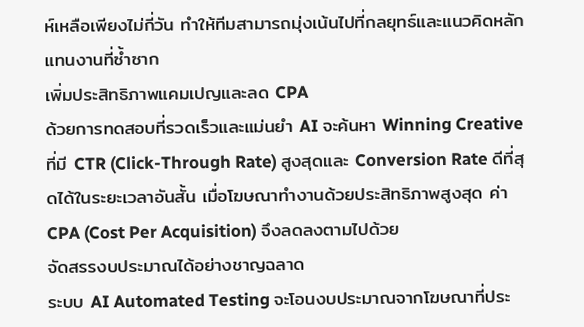ห์เหลือเพียงไม่กี่วัน ทำให้ทีมสามารถมุ่งเน้นไปที่กลยุทธ์และแนวคิดหลักแทนงานที่ซ้ำซาก
เพิ่มประสิทธิภาพแคมเปญและลด CPA
ด้วยการทดสอบที่รวดเร็วและแม่นยำ AI จะค้นหา Winning Creative ที่มี CTR (Click-Through Rate) สูงสุดและ Conversion Rate ดีที่สุดได้ในระยะเวลาอันสั้น เมื่อโฆษณาทำงานด้วยประสิทธิภาพสูงสุด ค่า CPA (Cost Per Acquisition) จึงลดลงตามไปด้วย
จัดสรรงบประมาณได้อย่างชาญฉลาด
ระบบ AI Automated Testing จะโอนงบประมาณจากโฆษณาที่ประ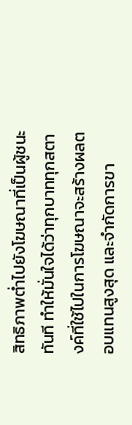สิทธิภาพต่ำไปยังโฆษณาที่เป็นผู้ชนะทันที ทำให้มั่นใจได้ว่าทุกบาททุกสตางค์ที่ใช้ไปในการโฆษณาจะสร้างผลตอบแทนสูงสุด และจำกัดการขา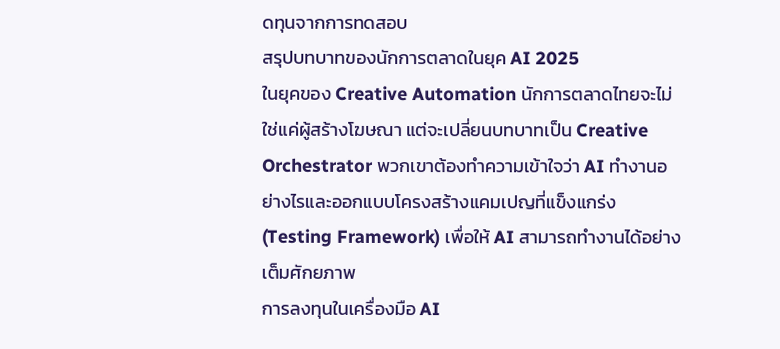ดทุนจากการทดสอบ
สรุปบทบาทของนักการตลาดในยุค AI 2025
ในยุคของ Creative Automation นักการตลาดไทยจะไม่ใช่แค่ผู้สร้างโฆษณา แต่จะเปลี่ยนบทบาทเป็น Creative Orchestrator พวกเขาต้องทำความเข้าใจว่า AI ทำงานอย่างไรและออกแบบโครงสร้างแคมเปญที่แข็งแกร่ง (Testing Framework) เพื่อให้ AI สามารถทำงานได้อย่างเต็มศักยภาพ
การลงทุนในเครื่องมือ AI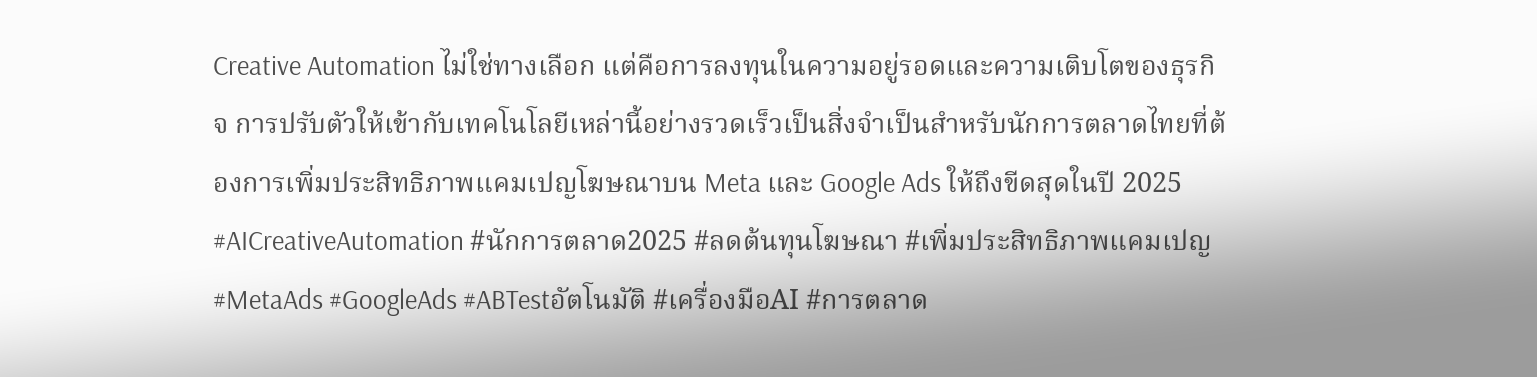Creative Automation ไม่ใช่ทางเลือก แต่คือการลงทุนในความอยู่รอดและความเติบโตของธุรกิจ การปรับตัวให้เข้ากับเทคโนโลยีเหล่านี้อย่างรวดเร็วเป็นสิ่งจำเป็นสำหรับนักการตลาดไทยที่ต้องการเพิ่มประสิทธิภาพแคมเปญโฆษณาบน Meta และ Google Ads ให้ถึงขีดสุดในปี 2025
#AICreativeAutomation #นักการตลาด2025 #ลดต้นทุนโฆษณา #เพิ่มประสิทธิภาพแคมเปญ #MetaAds #GoogleAds #ABTestอัตโนมัติ #เครื่องมือAI #การตลาด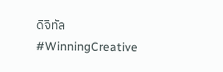ดิจิทัล #WinningCreative